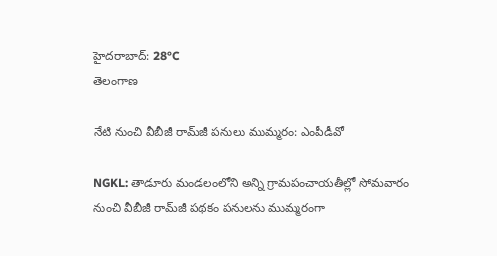హైదరాబాద్: 28°C
తెలంగాణ

నేటి నుంచి వీబీజీ రామ్‌జీ పనులు ముమ్మరం: ఎంపీడీవో

NGKL: తాడూరు మండలంలోని అన్ని గ్రామపంచాయతీల్లో సోమవారం నుంచి వీబీజీ రామ్‌జీ పథకం పనులను ముమ్మరంగా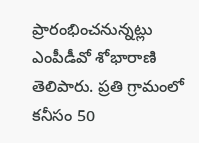ప్రారంభించనున్నట్లు ఎంపీడీవో శోభారాణి తెలిపారు. ప్రతి గ్రామంలో కనీసం 50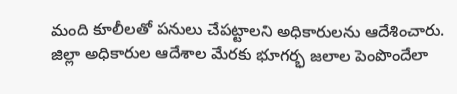మంది కూలీలతో పనులు చేపట్టాలని అధికారులను ఆదేశించారు. జిల్లా అధికారుల ఆదేశాల మేరకు భూగర్భ జలాల పెంపొందేలా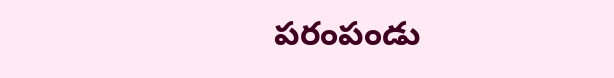పరంపండు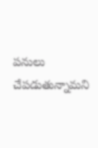పనులు చేపడుతున్నామని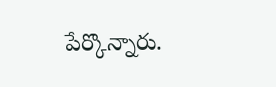పేర్కొన్నారు.